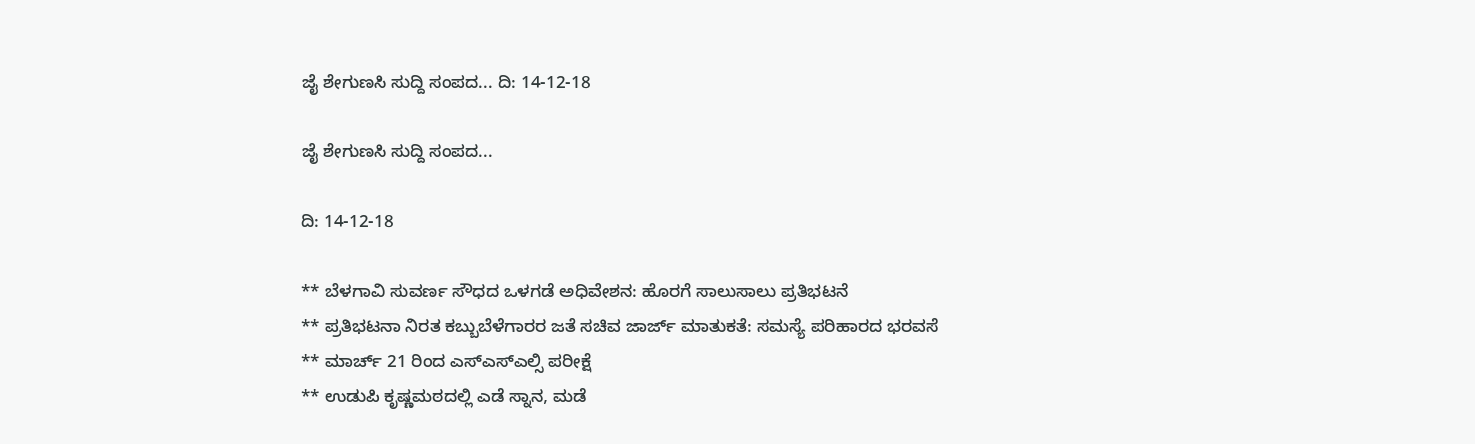ಜೈ ಶೇಗುಣಸಿ ಸುದ್ದಿ ಸಂಪದ... ದಿ: 14-12-18

ಜೈ ಶೇಗುಣಸಿ ಸುದ್ದಿ ಸಂಪದ...

ದಿ: 14-12-18

** ಬೆಳಗಾವಿ ಸುವರ್ಣ ಸೌಧದ ಒಳಗಡೆ ಅಧಿವೇಶನ: ಹೊರಗೆ ಸಾಲುಸಾಲು ಪ್ರತಿಭಟನೆ
** ಪ್ರತಿಭಟನಾ ನಿರತ ಕಬ್ಬುಬೆಳೆಗಾರರ ಜತೆ ಸಚಿವ ಜಾರ್ಜ್ ಮಾತುಕತೆ: ಸಮಸ್ಯೆ ಪರಿಹಾರದ ಭರವಸೆ
** ಮಾರ್ಚ್ 21 ರಿಂದ ಎಸ್ಎಸ್ಎಲ್ಸಿ ಪರೀಕ್ಷೆ
** ಉಡುಪಿ ಕೃಷ್ಣಮಠದಲ್ಲಿ ಎಡೆ ಸ್ನಾನ, ಮಡೆ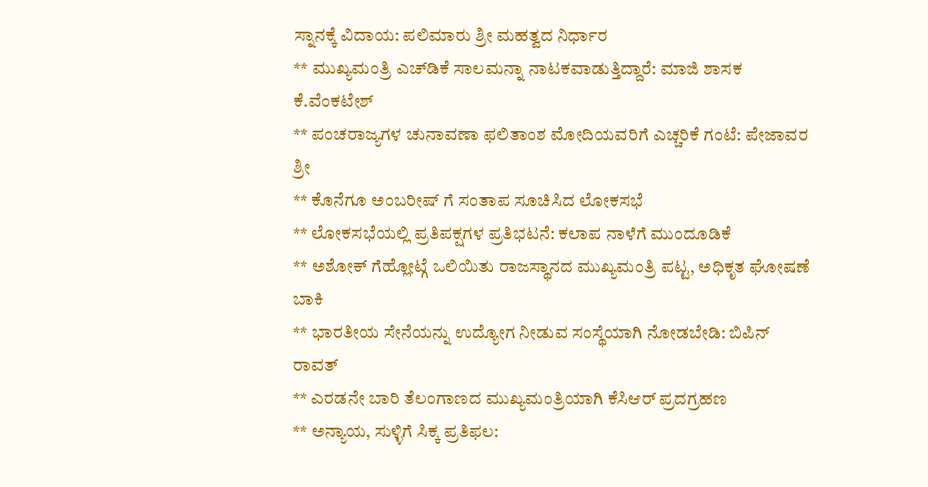ಸ್ನಾನಕ್ಕೆ ವಿದಾಯ: ಪಲಿಮಾರು ಶ್ರೀ ಮಹತ್ವದ ನಿರ್ಧಾರ
** ಮುಖ್ಯಮಂತ್ರಿ ಎಚ್‌ಡಿಕೆ ಸಾಲಮನ್ನಾ ನಾಟಕವಾಡುತ್ತಿದ್ದಾರೆ: ಮಾಜಿ ಶಾಸಕ ಕೆ.ವೆಂಕಟೇಶ್
** ಪಂಚರಾಜ್ಯಗಳ ಚುನಾವಣಾ ಫಲಿತಾಂಶ ಮೋದಿಯವರಿಗೆ ಎಚ್ಚರಿಕೆ ಗಂಟೆ: ಪೇಜಾವರ ಶ್ರೀ
** ಕೊನೆಗೂ ಅಂಬರೀಷ್ ಗೆ ಸಂತಾಪ ಸೂಚಿಸಿದ ಲೋಕಸಭೆ
** ಲೋಕಸಭೆಯಲ್ಲಿ ಪ್ರತಿಪಕ್ಷಗಳ ಪ್ರತಿಭಟನೆ: ಕಲಾಪ ನಾಳೆಗೆ ಮುಂದೂಡಿಕೆ
** ಅಶೋಕ್ ಗೆಹ್ಲೋಟ್ಗೆ ಒಲಿಯಿತು ರಾಜಸ್ಥಾನದ ಮುಖ್ಯಮಂತ್ರಿ ಪಟ್ಟ, ಅಧಿಕೃತ ಘೋಷಣೆ ಬಾಕಿ
** ಭಾರತೀಯ ಸೇನೆಯನ್ನು ಉದ್ಯೋಗ ನೀಡುವ ಸಂಸ್ಥೆಯಾಗಿ ನೋಡಬೇಡಿ: ಬಿಪಿನ್ ರಾವತ್
** ಎರಡನೇ ಬಾರಿ ತೆಲಂಗಾಣದ ಮುಖ್ಯಮಂತ್ರಿಯಾಗಿ ಕೆಸಿಆರ್ ಪ್ರದಗ್ರಹಣ
** ಅನ್ಯಾಯ, ಸುಳ್ಳಿಗೆ ಸಿಕ್ಕ ಪ್ರತಿಫಲ: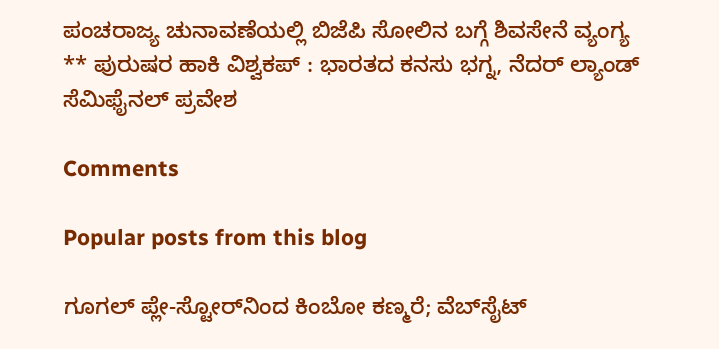ಪಂಚರಾಜ್ಯ ಚುನಾವಣೆಯಲ್ಲಿ ಬಿಜೆಪಿ ಸೋಲಿನ ಬಗ್ಗೆ ಶಿವಸೇನೆ ವ್ಯಂಗ್ಯ
** ಪುರುಷರ ಹಾಕಿ ವಿಶ್ವಕಪ್ : ಭಾರತದ ಕನಸು ಭಗ್ನ, ನೆದರ್ ಲ್ಯಾಂಡ್ ಸೆಮಿಫೈನಲ್ ಪ್ರವೇಶ

Comments

Popular posts from this blog

ಗೂಗಲ್ ಪ್ಲೇ-ಸ್ಟೋರ್‌ನಿಂದ ಕಿಂಬೋ ಕಣ್ಮರೆ; ವೆಬ್‌ಸೈಟ್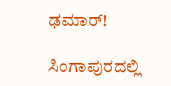ಢಮಾರ್!

ಸಿಂಗಾಪುರದಲ್ಲಿ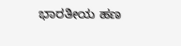ಭಾರತೀಯ ಹಣ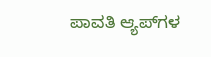ಪಾವತಿ ಆ್ಯಪ್‌ಗಳ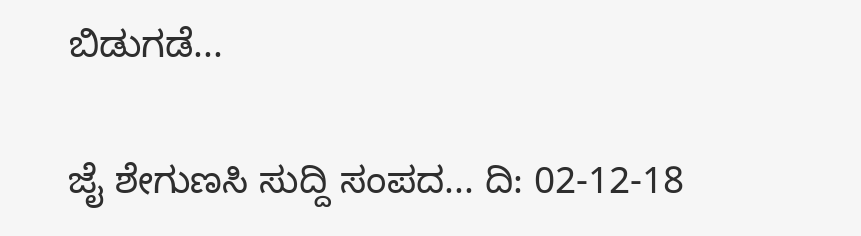ಬಿಡುಗಡೆ...

ಜೈ ಶೇಗುಣಸಿ ಸುದ್ದಿ ಸಂಪದ... ದಿ: 02-12-18